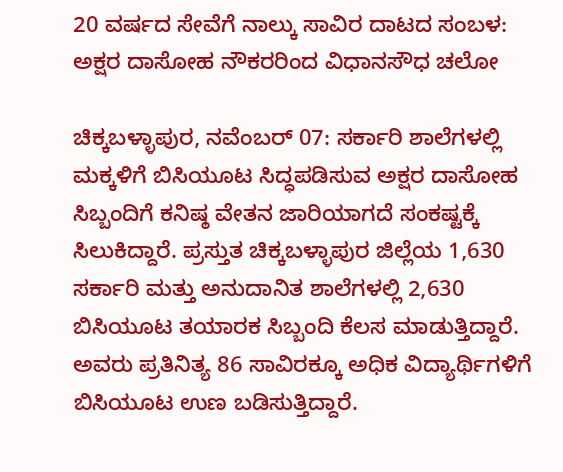20 ವರ್ಷದ ಸೇವೆಗೆ ನಾಲ್ಕು ಸಾವಿರ ದಾಟದ ಸಂಬಳ: ಅಕ್ಷರ ದಾಸೋಹ ನೌಕರರಿಂದ ವಿಧಾನಸೌಧ ಚಲೋ

ಚಿಕ್ಕಬಳ್ಳಾಪುರ, ನವೆಂಬರ್‌ 07: ಸರ್ಕಾರಿ ಶಾಲೆಗಳಲ್ಲಿ ಮಕ್ಕಳಿಗೆ ಬಿಸಿಯೂಟ ಸಿದ್ಧಪಡಿಸುವ ಅಕ್ಷರ ದಾಸೋಹ ಸಿಬ್ಬಂದಿಗೆ ಕನಿಷ್ಠ ವೇತನ ಜಾರಿಯಾಗದೆ ಸಂಕಷ್ಟಕ್ಕೆ ಸಿಲುಕಿದ್ದಾರೆ. ಪ್ರಸ್ತುತ ಚಿಕ್ಕಬಳ್ಳಾಪುರ ಜಿಲ್ಲೆಯ 1,630 ಸರ್ಕಾರಿ ಮತ್ತು ಅನುದಾನಿತ ಶಾಲೆಗಳಲ್ಲಿ 2,630 ಬಿಸಿಯೂಟ ತಯಾರಕ ಸಿಬ್ಬಂದಿ ಕೆಲಸ ಮಾಡುತ್ತಿದ್ದಾರೆ. ಅವರು ಪ್ರತಿನಿತ್ಯ 86 ಸಾವಿರಕ್ಕೂ ಅಧಿಕ ವಿದ್ಯಾರ್ಥಿಗಳಿಗೆ ಬಿಸಿಯೂಟ ಉಣ ಬಡಿಸುತ್ತಿದ್ದಾರೆ.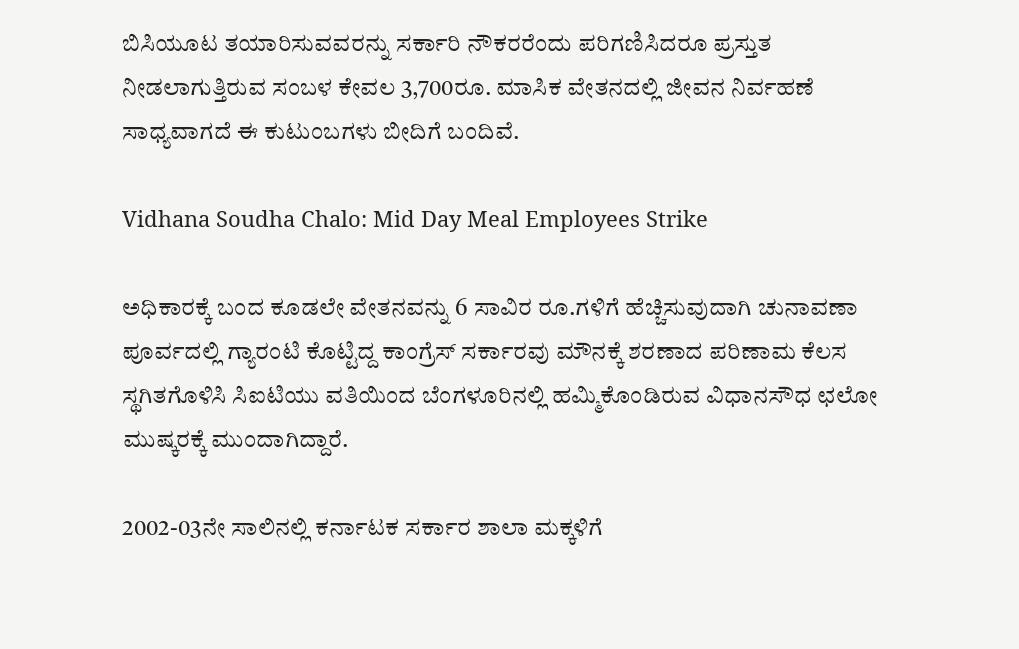ಬಿಸಿಯೂಟ ತಯಾರಿಸುವವರನ್ನು ಸರ್ಕಾರಿ ನೌಕರರೆಂದು ಪರಿಗಣಿಸಿದರೂ ಪ್ರಸ್ತುತ ನೀಡಲಾಗುತ್ತಿರುವ ಸಂಬಳ ಕೇವಲ 3,700ರೂ. ಮಾಸಿಕ ವೇತನದಲ್ಲಿ ಜೀವನ ನಿರ್ವಹಣೆ ಸಾಧ್ಯವಾಗದೆ ಈ ಕುಟುಂಬಗಳು ಬೀದಿಗೆ ಬಂದಿವೆ.

Vidhana Soudha Chalo: Mid Day Meal Employees Strike

ಅಧಿಕಾರಕ್ಕೆ ಬಂದ ಕೂಡಲೇ ವೇತನವನ್ನು 6 ಸಾವಿರ ರೂ.ಗಳಿಗೆ ಹೆಚ್ಚಿಸುವುದಾಗಿ ಚುನಾವಣಾ ಪೂರ್ವದಲ್ಲಿ ಗ್ಯಾರಂಟಿ ಕೊಟ್ಟಿದ್ದ ಕಾಂಗ್ರೆಸ್‌ ಸರ್ಕಾರವು ಮೌನಕ್ಕೆ ಶರಣಾದ ಪರಿಣಾಮ ಕೆಲಸ ಸ್ಥಗಿತಗೊಳಿಸಿ ಸಿಐಟಿಯು ವತಿಯಿಂದ ಬೆಂಗಳೂರಿನಲ್ಲಿ ಹಮ್ಮಿಕೊಂಡಿರುವ ವಿಧಾನಸೌಧ ಛಲೋ ಮುಷ್ಕರಕ್ಕೆ ಮುಂದಾಗಿದ್ದಾರೆ.

2002-03ನೇ ಸಾಲಿನಲ್ಲಿ ಕರ್ನಾಟಕ ಸರ್ಕಾರ ಶಾಲಾ ಮಕ್ಕಳಿಗೆ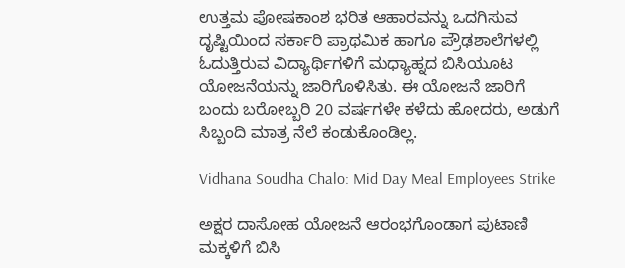ಉತ್ತಮ ಪೋಷಕಾಂಶ ಭರಿತ ಆಹಾರವನ್ನು ಒದಗಿಸುವ ದೃಷ್ಟಿಯಿಂದ ಸರ್ಕಾರಿ ಪ್ರಾಥಮಿಕ ಹಾಗೂ ಪ್ರೌಢಶಾಲೆಗಳಲ್ಲಿ ಓದುತ್ತಿರುವ ವಿದ್ಯಾರ್ಥಿಗಳಿಗೆ ಮಧ್ಯಾಹ್ನದ ಬಿಸಿಯೂಟ ಯೋಜನೆಯನ್ನು ಜಾರಿಗೊಳಿಸಿತು. ಈ ಯೋಜನೆ ಜಾರಿಗೆ ಬಂದು ಬರೋಬ್ಬರಿ 20 ವರ್ಷಗಳೇ ಕಳೆದು ಹೋದರು, ಅಡುಗೆ ಸಿಬ್ಬಂದಿ ಮಾತ್ರ ನೆಲೆ ಕಂಡುಕೊಂಡಿಲ್ಲ.

Vidhana Soudha Chalo: Mid Day Meal Employees Strike

ಅಕ್ಷರ ದಾಸೋಹ ಯೋಜನೆ ಆರಂಭಗೊಂಡಾಗ ಪುಟಾಣಿ ಮಕ್ಕಳಿಗೆ ಬಿಸಿ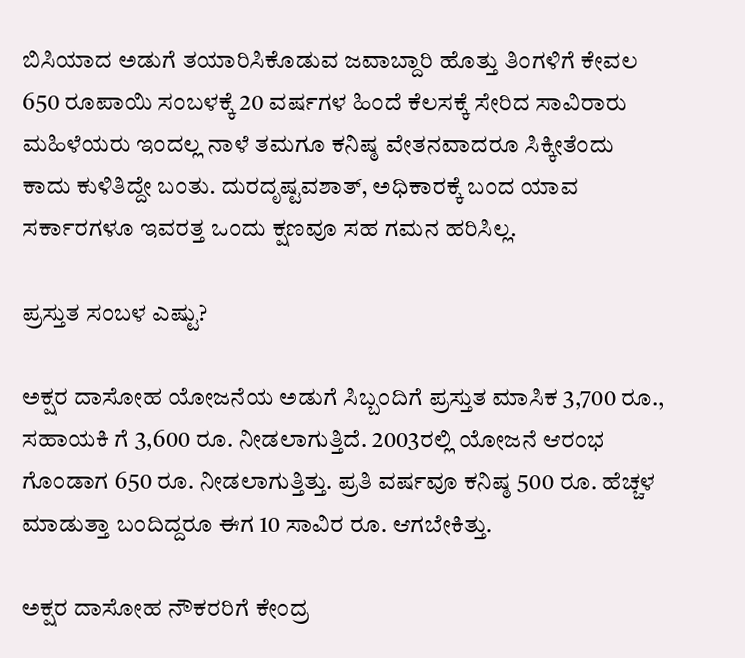ಬಿಸಿಯಾದ ಅಡುಗೆ ತಯಾರಿಸಿಕೊಡುವ ಜವಾಬ್ದಾರಿ ಹೊತ್ತು ತಿಂಗಳಿಗೆ ಕೇವಲ 650 ರೂಪಾಯಿ ಸಂಬಳಕ್ಕೆ 20 ವರ್ಷಗಳ ಹಿಂದೆ ಕೆಲಸಕ್ಕೆ ಸೇರಿದ ಸಾವಿರಾರು ಮಹಿಳೆಯರು ಇಂದಲ್ಲ ನಾಳೆ ತಮಗೂ ಕನಿಷ್ಠ ವೇತನವಾದರೂ ಸಿಕ್ಕೀತೆಂದು ಕಾದು ಕುಳಿತಿದ್ದೇ ಬಂತು. ದುರದೃಷ್ಟವಶಾತ್, ಅಧಿಕಾರಕ್ಕೆ ಬಂದ ಯಾವ ಸರ್ಕಾರಗಳೂ ಇವರತ್ತ ಒಂದು ಕ್ಷಣವೂ ಸಹ ಗಮನ ಹರಿಸಿಲ್ಲ.

ಪ್ರಸ್ತುತ ಸಂಬಳ ಎಷ್ಟು?

ಅಕ್ಷರ ದಾಸೋಹ ಯೋಜನೆಯ ಅಡುಗೆ ಸಿಬ್ಬಂದಿಗೆ ಪ್ರಸ್ತುತ ಮಾಸಿಕ 3,700 ರೂ., ಸಹಾಯಕಿ ಗೆ 3,600 ರೂ. ನೀಡಲಾಗುತ್ತಿದೆ. 2003ರಲ್ಲಿ ಯೋಜನೆ ಆರಂಭ ಗೊಂಡಾಗ 650 ರೂ. ನೀಡಲಾಗುತ್ತಿತ್ತು. ಪ್ರತಿ ವರ್ಷವೂ ಕನಿಷ್ಠ 500 ರೂ. ಹೆಚ್ಚಳ ಮಾಡುತ್ತಾ ಬಂದಿದ್ದರೂ ಈಗ 10 ಸಾವಿರ ರೂ. ಆಗಬೇಕಿತ್ತು.

ಅಕ್ಷರ ದಾಸೋಹ ನೌಕರರಿಗೆ ಕೇಂದ್ರ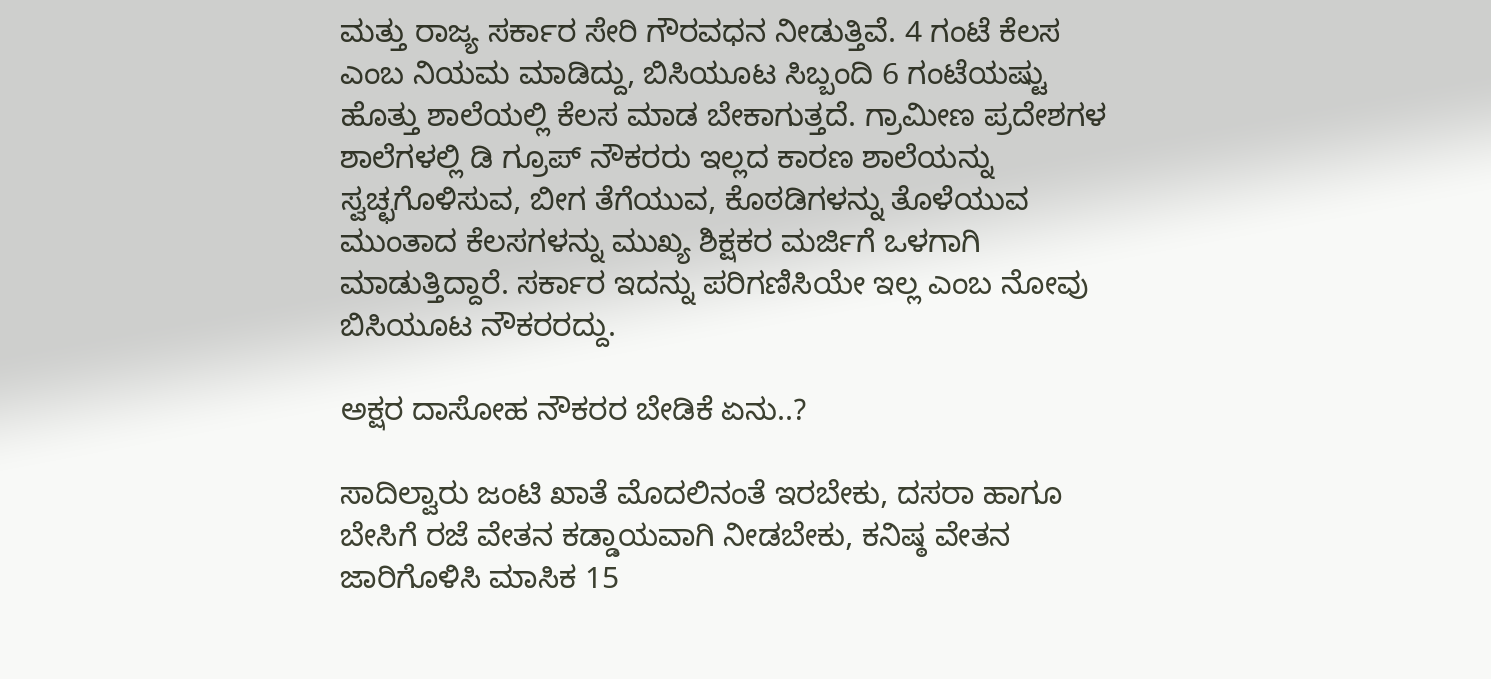ಮತ್ತು ರಾಜ್ಯ ಸರ್ಕಾರ ಸೇರಿ ಗೌರವಧನ ನೀಡುತ್ತಿವೆ. 4 ಗಂಟೆ ಕೆಲಸ ಎಂಬ ನಿಯಮ ಮಾಡಿದ್ದು, ಬಿಸಿಯೂಟ ಸಿಬ್ಬಂದಿ 6 ಗಂಟೆಯಷ್ಟು ಹೊತ್ತು ಶಾಲೆಯಲ್ಲಿ ಕೆಲಸ ಮಾಡ ಬೇಕಾಗುತ್ತದೆ. ಗ್ರಾಮೀಣ ಪ್ರದೇಶಗಳ ಶಾಲೆಗಳಲ್ಲಿ ಡಿ ಗ್ರೂಪ್ ನೌಕರರು ಇಲ್ಲದ ಕಾರಣ ಶಾಲೆಯನ್ನು ಸ್ವಚ್ಛಗೊಳಿಸುವ, ಬೀಗ ತೆಗೆಯುವ, ಕೊಠಡಿಗಳನ್ನು ತೊಳೆಯುವ ಮುಂತಾದ ಕೆಲಸಗಳನ್ನು ಮುಖ್ಯ ಶಿಕ್ಷಕರ ಮರ್ಜಿಗೆ ಒಳಗಾಗಿ ಮಾಡುತ್ತಿದ್ದಾರೆ. ಸರ್ಕಾರ ಇದನ್ನು ಪರಿಗಣಿಸಿಯೇ ಇಲ್ಲ ಎಂಬ ನೋವು ಬಿಸಿಯೂಟ ನೌಕರರದ್ದು.

ಅಕ್ಷರ ದಾಸೋಹ ನೌಕರರ ಬೇಡಿಕೆ ಏನು..?

ಸಾದಿಲ್ವಾರು ಜಂಟಿ ಖಾತೆ ಮೊದಲಿನಂತೆ ಇರಬೇಕು, ದಸರಾ ಹಾಗೂ ಬೇಸಿಗೆ ರಜೆ ವೇತನ ಕಡ್ಡಾಯವಾಗಿ ನೀಡಬೇಕು, ಕನಿಷ್ಠ ವೇತನ ಜಾರಿಗೊಳಿಸಿ ಮಾಸಿಕ 15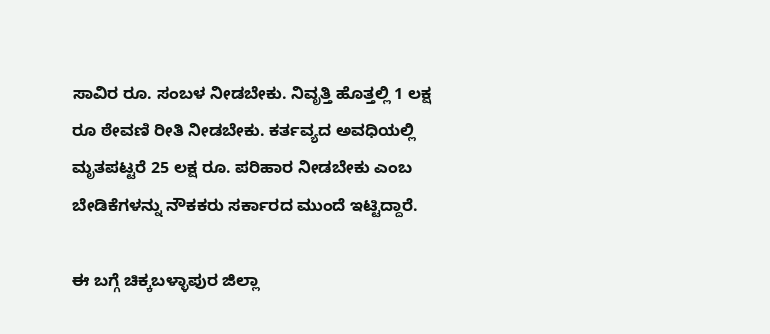ಸಾವಿರ ರೂ. ಸಂಬಳ ನೀಡಬೇಕು. ನಿವೃತ್ತಿ ಹೊತ್ತಲ್ಲಿ 1 ಲಕ್ಷ ರೂ ಠೇವಣಿ ರೀತಿ ನೀಡಬೇಕು. ಕರ್ತವ್ಯದ ಅವಧಿಯಲ್ಲಿ ಮೃತಪಟ್ಟರೆ 25 ಲಕ್ಷ ರೂ. ಪರಿಹಾರ ನೀಡಬೇಕು ಎಂಬ ಬೇಡಿಕೆಗಳನ್ನು ನೌಕಕರು ಸರ್ಕಾರದ ಮುಂದೆ ಇಟ್ಟಿದ್ದಾರೆ.

ಈ ಬಗ್ಗೆ ಚಿಕ್ಕಬಳ್ಳಾಪುರ ಜಿಲ್ಲಾ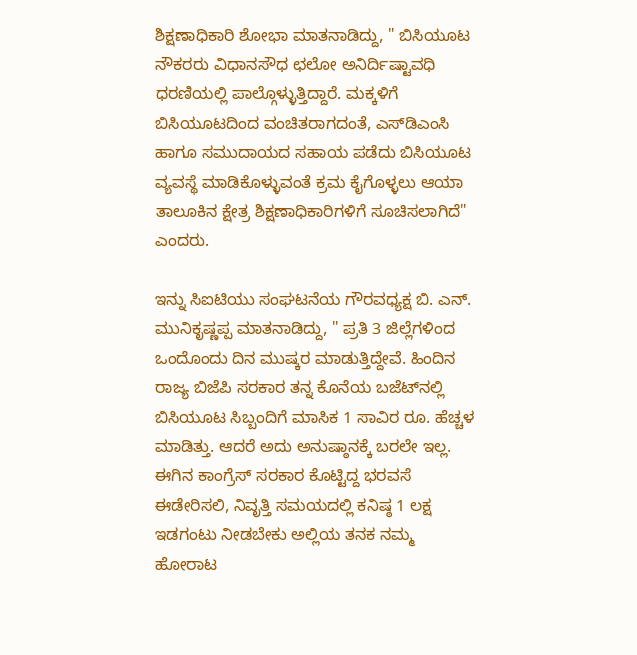ಶಿಕ್ಷಣಾಧಿಕಾರಿ ಶೋಭಾ ಮಾತನಾಡಿದ್ದು, " ಬಿಸಿಯೂಟ ನೌಕರರು ವಿಧಾನಸೌಧ ಛಲೋ ಅನಿರ್ದಿಷ್ಟಾವಧಿ ಧರಣಿಯಲ್ಲಿ ಪಾಲ್ಗೊಳ್ಳುತ್ತಿದ್ದಾರೆ. ಮಕ್ಕಳಿಗೆ ಬಿಸಿಯೂಟದಿಂದ ವಂಚಿತರಾಗದಂತೆ, ಎಸ್‌ಡಿಎಂಸಿ ಹಾಗೂ ಸಮುದಾಯದ ಸಹಾಯ ಪಡೆದು ಬಿಸಿಯೂಟ ವ್ಯವಸ್ಥೆ ಮಾಡಿಕೊಳ್ಳುವಂತೆ ಕ್ರಮ ಕೈಗೊಳ್ಳಲು ಆಯಾ ತಾಲೂಕಿನ ಕ್ಷೇತ್ರ ಶಿಕ್ಷಣಾಧಿಕಾರಿಗಳಿಗೆ ಸೂಚಿಸಲಾಗಿದೆ" ಎಂದರು.

ಇನ್ನು ಸಿಐಟಿಯು ಸಂಘಟನೆಯ ಗೌರವಧ್ಯಕ್ಷ ಬಿ. ಎನ್. ಮುನಿಕೃಷ್ಣಪ್ಪ ಮಾತನಾಡಿದ್ದು, " ಪ್ರತಿ 3 ಜಿಲ್ಲೆಗಳಿಂದ ಒಂದೊಂದು ದಿನ ಮುಷ್ಕರ ಮಾಡುತ್ತಿದ್ದೇವೆ. ಹಿಂದಿನ ರಾಜ್ಯ ಬಿಜೆಪಿ ಸರಕಾರ ತನ್ನ ಕೊನೆಯ ಬಜೆಟ್‌ನಲ್ಲಿ ಬಿಸಿಯೂಟ ಸಿಬ್ಬಂದಿಗೆ ಮಾಸಿಕ 1 ಸಾವಿರ ರೂ. ಹೆಚ್ಚಳ ಮಾಡಿತ್ತು. ಆದರೆ ಅದು ಅನುಷ್ಠಾನಕ್ಕೆ ಬರಲೇ ಇಲ್ಲ. ಈಗಿನ ಕಾಂಗ್ರೆಸ್ ಸರಕಾರ ಕೊಟ್ಟಿದ್ದ ಭರವಸೆ ಈಡೇರಿಸಲಿ, ನಿವೃತ್ತಿ ಸಮಯದಲ್ಲಿ ಕನಿಷ್ಠ 1 ಲಕ್ಷ ಇಡಗಂಟು ನೀಡಬೇಕು ಅಲ್ಲಿಯ ತನಕ ನಮ್ಮ ಹೋರಾಟ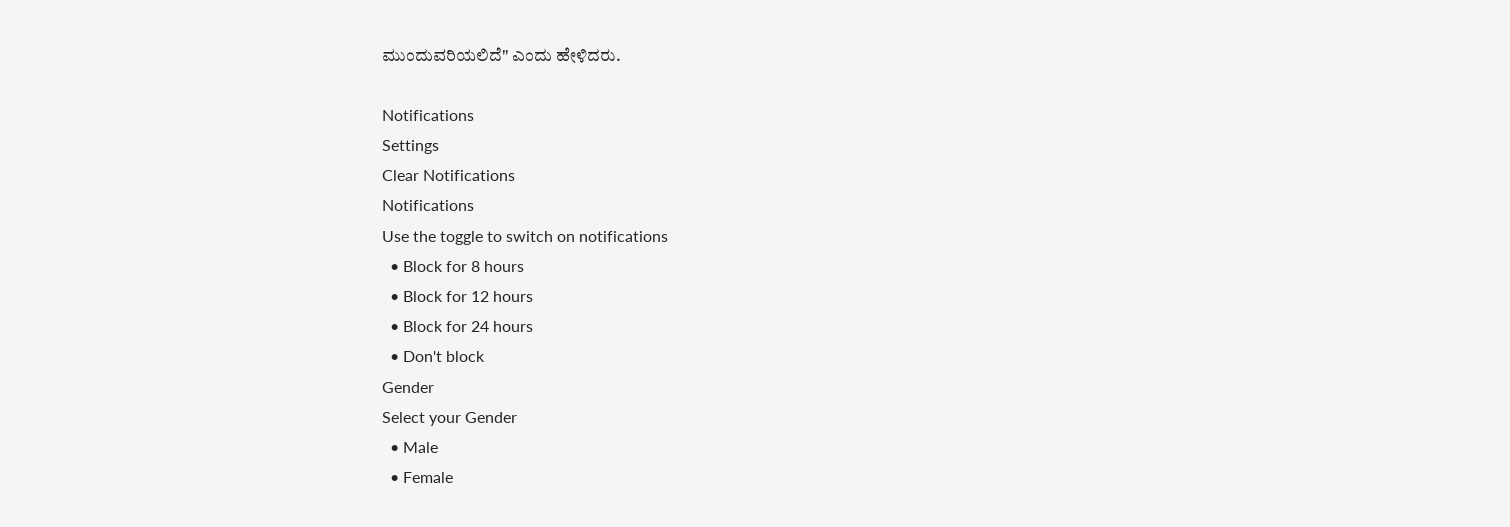ಮುಂದುವರಿಯಲಿದೆ" ಎಂದು ಹೇಳಿದರು.

Notifications
Settings
Clear Notifications
Notifications
Use the toggle to switch on notifications
  • Block for 8 hours
  • Block for 12 hours
  • Block for 24 hours
  • Don't block
Gender
Select your Gender
  • Male
  • Female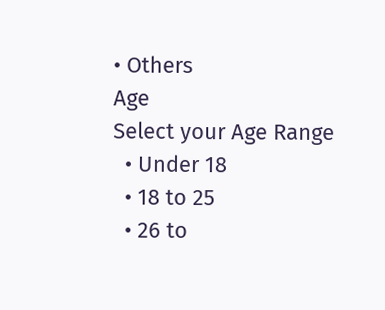• Others
Age
Select your Age Range
  • Under 18
  • 18 to 25
  • 26 to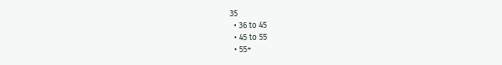35
  • 36 to 45
  • 45 to 55
  • 55+